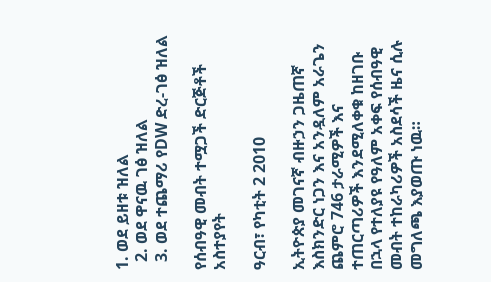1. ወደ ይዘቱ ዝለል
  2. ወደ ዋናዉ ገፅ ዝለል
  3. ወደ ተጨማሪ የDW ድረ-ገፅ ዝለል

የሰብዓዊ መብት ተሟጋች ድርጅቶች አስተያየት

ዓርብ፣ የካቲት 2 2010

ኢትዮጵያ መገናኛ ብዙኃን ጋዜጠኛ እስክንድር ነጋን እና አንዷለም አራጌን ጨምሮ 746 ታራሚዎች እና ተጠርጣሪዎች እንደሚለቀቁ ከዘገቡ በኋላ የተለያዩ የዓለም አቀፍ የሰብዓዊ መብት ተከራካሪዎች አስደሳች ዜና ሲሉ መግለጫ እያወጡ ነዉ።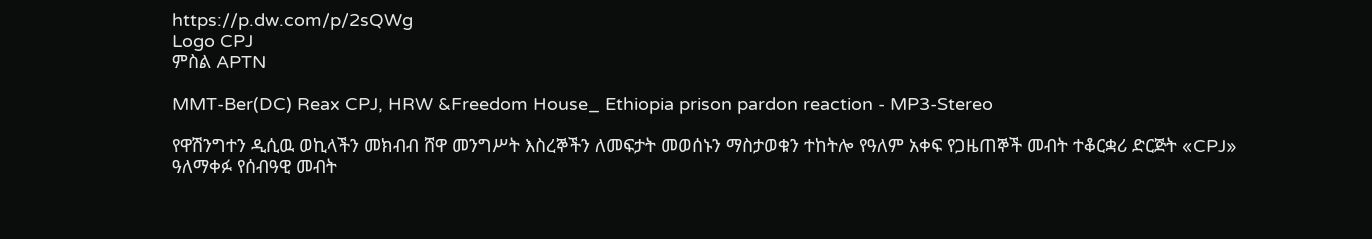https://p.dw.com/p/2sQWg
Logo CPJ
ምስል APTN

MMT-Ber(DC) Reax CPJ, HRW &Freedom House_ Ethiopia prison pardon reaction - MP3-Stereo

የዋሽንግተን ዲሲዉ ወኪላችን መክብብ ሸዋ መንግሥት እስረኞችን ለመፍታት መወሰኑን ማስታወቁን ተከትሎ የዓለም አቀፍ የጋዜጠኞች መብት ተቆርቋሪ ድርጅት «CPJ» ዓለማቀፉ የሰብዓዊ መብት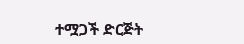ተሟጋች ድርጅት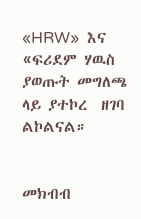«HRW»  እና «ፍሪደም ሃዉስ ያወጡት መግለጫ  ላይ ያተኮረ  ዘገባ ልኮልናል።


መክብብ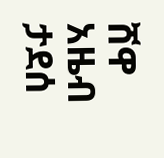ሸዋ
አዜብ ታደሰ